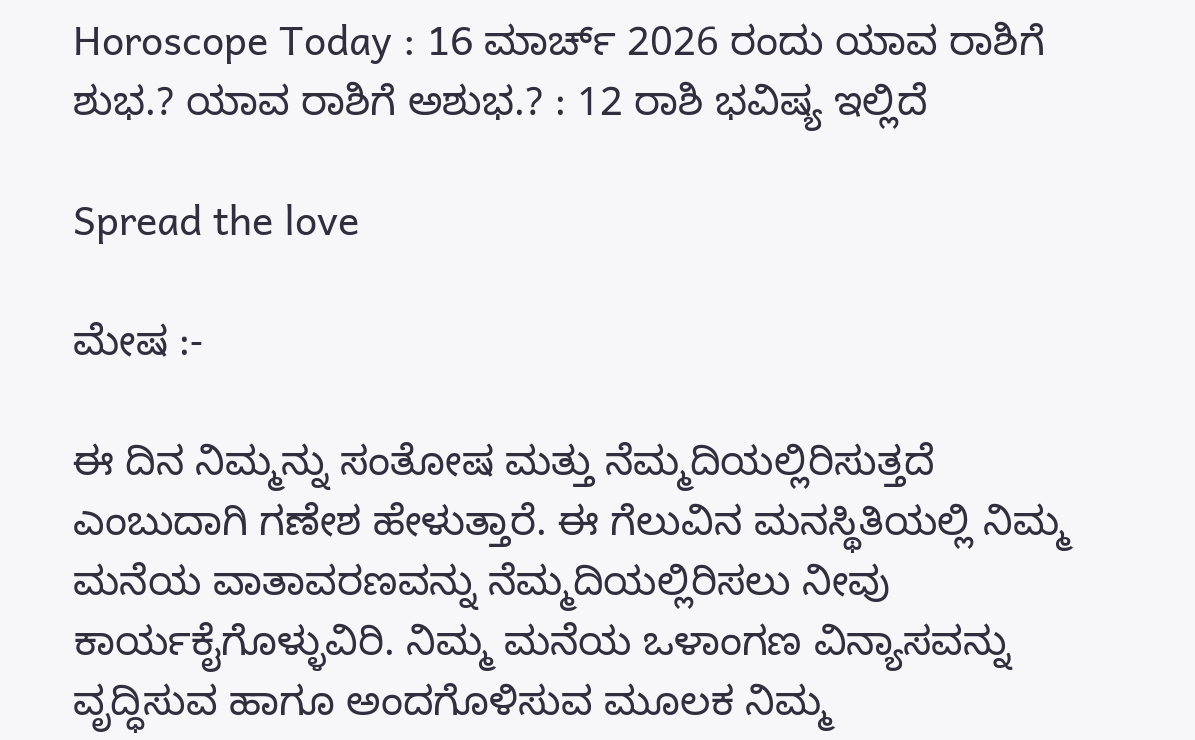Horoscope Today : 16 ಮಾರ್ಚ್ 2026 ರಂದು ಯಾವ ರಾಶಿಗೆ ಶುಭ.? ಯಾವ ರಾಶಿಗೆ ಅಶುಭ.? : 12 ರಾಶಿ ಭವಿಷ್ಯ ಇಲ್ಲಿದೆ

Spread the love

ಮೇಷ :-

ಈ ದಿನ ನಿಮ್ಮನ್ನು ಸಂತೋಷ ಮತ್ತು ನೆಮ್ಮದಿಯಲ್ಲಿರಿಸುತ್ತದೆ ಎಂಬುದಾಗಿ ಗಣೇಶ ಹೇಳುತ್ತಾರೆ. ಈ ಗೆಲುವಿನ ಮನಸ್ಥಿತಿಯಲ್ಲಿ ನಿಮ್ಮ ಮನೆಯ ವಾತಾವರಣವನ್ನು ನೆಮ್ಮದಿಯಲ್ಲಿರಿಸಲು ನೀವು ಕಾರ್ಯಕೈಗೊಳ್ಳುವಿರಿ. ನಿಮ್ಮ ಮನೆಯ ಒಳಾಂಗಣ ವಿನ್ಯಾಸವನ್ನು ವೃದ್ಧಿಸುವ ಹಾಗೂ ಅಂದಗೊಳಿಸುವ ಮೂಲಕ ನಿಮ್ಮ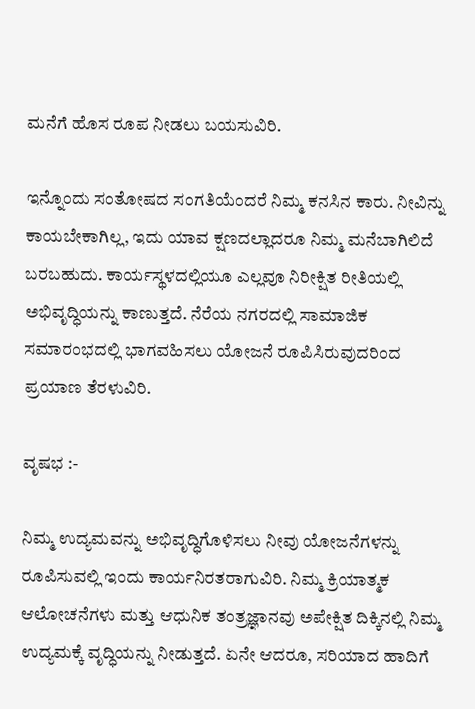ಮನೆಗೆ ಹೊಸ ರೂಪ ನೀಡಲು ಬಯಸುವಿರಿ.

ಇನ್ನೊಂದು ಸಂತೋಷದ ಸಂಗತಿಯೆಂದರೆ ನಿಮ್ಮ ಕನಸಿನ ಕಾರು. ನೀವಿನ್ನು ಕಾಯಬೇಕಾಗಿಲ್ಲ, ಇದು ಯಾವ ಕ್ಷಣದಲ್ಲಾದರೂ ನಿಮ್ಮ ಮನೆಬಾಗಿಲಿದೆ ಬರಬಹುದು. ಕಾರ್ಯಸ್ಥಳದಲ್ಲಿಯೂ ಎಲ್ಲವೂ ನಿರೀಕ್ಷಿತ ರೀತಿಯಲ್ಲಿ ಅಭಿವೃದ್ಧಿಯನ್ನು ಕಾಣುತ್ತದೆ. ನೆರೆಯ ನಗರದಲ್ಲಿ ಸಾಮಾಜಿಕ ಸಮಾರಂಭದಲ್ಲಿ ಭಾಗವಹಿಸಲು ಯೋಜನೆ ರೂಪಿಸಿರುವುದರಿಂದ ಪ್ರಯಾಣ ತೆರಳುವಿರಿ.

ವೃಷಭ :-

ನಿಮ್ಮ ಉದ್ಯಮವನ್ನು ಅಭಿವೃದ್ಧಿಗೊಳಿಸಲು ನೀವು ಯೋಜನೆಗಳನ್ನು ರೂಪಿಸುವಲ್ಲಿ ಇಂದು ಕಾರ್ಯನಿರತರಾಗುವಿರಿ. ನಿಮ್ಮ ಕ್ರಿಯಾತ್ಮಕ ಆಲೋಚನೆಗಳು ಮತ್ತು ಆಧುನಿಕ ತಂತ್ರಜ್ಞಾನವು ಅಪೇಕ್ಷಿತ ದಿಕ್ಕಿನಲ್ಲಿ ನಿಮ್ಮ ಉದ್ಯಮಕ್ಕೆ ವೃದ್ಧಿಯನ್ನು ನೀಡುತ್ತದೆ. ಏನೇ ಆದರೂ, ಸರಿಯಾದ ಹಾದಿಗೆ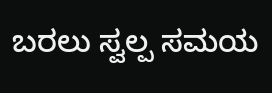ಬರಲು ಸ್ವಲ್ಪ ಸಮಯ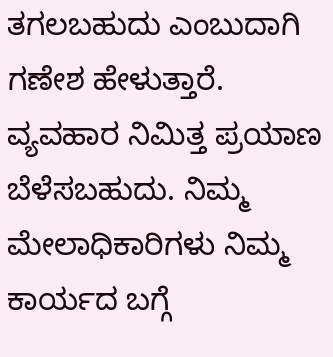ತಗಲಬಹುದು ಎಂಬುದಾಗಿ ಗಣೇಶ ಹೇಳುತ್ತಾರೆ. ವ್ಯವಹಾರ ನಿಮಿತ್ತ ಪ್ರಯಾಣ ಬೆಳೆಸಬಹುದು. ನಿಮ್ಮ ಮೇಲಾಧಿಕಾರಿಗಳು ನಿಮ್ಮ ಕಾರ್ಯದ ಬಗ್ಗೆ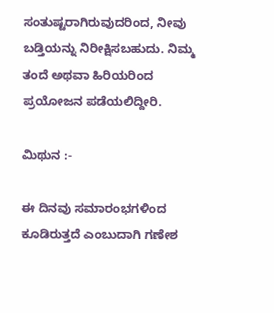ಸಂತುಷ್ಟರಾಗಿರುವುದರಿಂದ, ನೀವು ಬಡ್ತಿಯನ್ನು ನಿರೀಕ್ಷಿಸಬಹುದು. ನಿಮ್ಮ ತಂದೆ ಅಥವಾ ಹಿರಿಯರಿಂದ ಪ್ರಯೋಜನ ಪಡೆಯಲಿದ್ದೀರಿ.

ಮಿಥುನ :-

ಈ ದಿನವು ಸಮಾರಂಭಗಳಿಂದ ಕೂಡಿರುತ್ತದೆ ಎಂಬುದಾಗಿ ಗಣೇಶ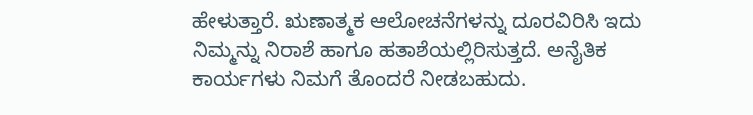ಹೇಳುತ್ತಾರೆ. ಋಣಾತ್ಮಕ ಆಲೋಚನೆಗಳನ್ನು ದೂರವಿರಿಸಿ ಇದು ನಿಮ್ಮನ್ನು ನಿರಾಶೆ ಹಾಗೂ ಹತಾಶೆಯಲ್ಲಿರಿಸುತ್ತದೆ. ಅನೈತಿಕ ಕಾರ್ಯಗಳು ನಿಮಗೆ ತೊಂದರೆ ನೀಡಬಹುದು.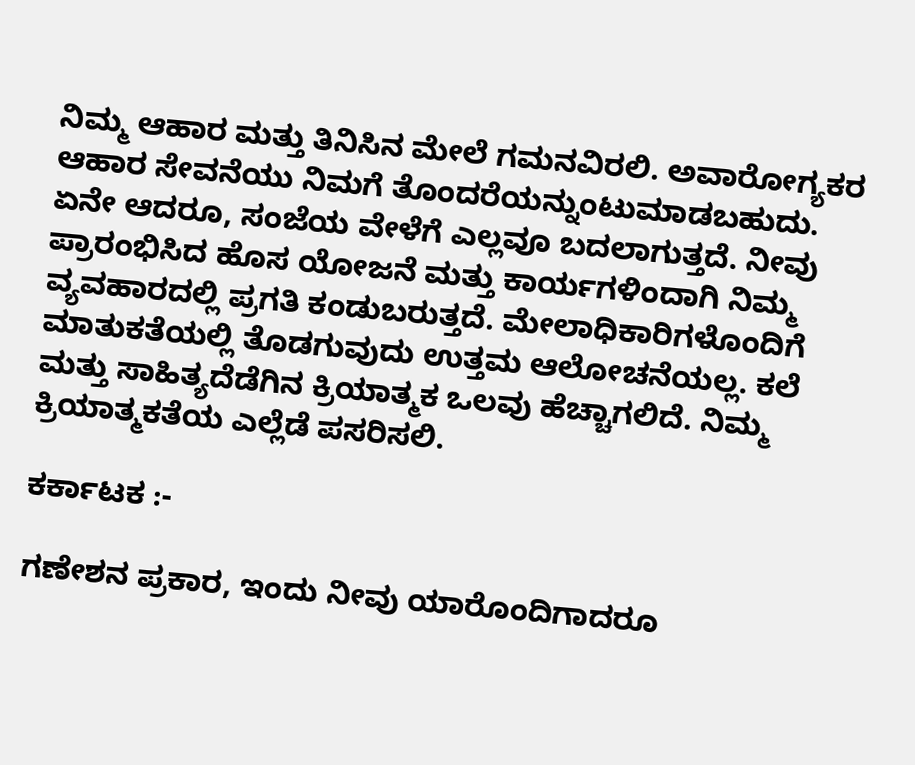ನಿಮ್ಮ ಆಹಾರ ಮತ್ತು ತಿನಿಸಿನ ಮೇಲೆ ಗಮನವಿರಲಿ. ಅವಾರೋಗ್ಯಕರ ಆಹಾರ ಸೇವನೆಯು ನಿಮಗೆ ತೊಂದರೆಯನ್ನುಂಟುಮಾಡಬಹುದು. ಏನೇ ಆದರೂ, ಸಂಜೆಯ ವೇಳೆಗೆ ಎಲ್ಲವೂ ಬದಲಾಗುತ್ತದೆ. ನೀವು ಪ್ರಾರಂಭಿಸಿದ ಹೊಸ ಯೋಜನೆ ಮತ್ತು ಕಾರ್ಯಗಳಿಂದಾಗಿ ನಿಮ್ಮ ವ್ಯವಹಾರದಲ್ಲಿ ಪ್ರಗತಿ ಕಂಡುಬರುತ್ತದೆ. ಮೇಲಾಧಿಕಾರಿಗಳೊಂದಿಗೆ ಮಾತುಕತೆಯಲ್ಲಿ ತೊಡಗುವುದು ಉತ್ತಮ ಆಲೋಚನೆಯಲ್ಲ. ಕಲೆ ಮತ್ತು ಸಾಹಿತ್ಯದೆಡೆಗಿನ ಕ್ರಿಯಾತ್ಮಕ ಒಲವು ಹೆಚ್ಚಾಗಲಿದೆ. ನಿಮ್ಮ ಕ್ರಿಯಾತ್ಮಕತೆಯ ಎಲ್ಲೆಡೆ ಪಸರಿಸಲಿ.

ಕರ್ಕಾಟಕ :-

ಗಣೇಶನ ಪ್ರಕಾರ, ಇಂದು ನೀವು ಯಾರೊಂದಿಗಾದರೂ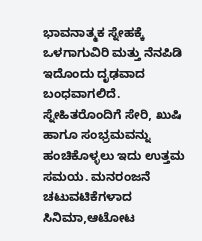ಭಾವನಾತ್ಮಕ ಸ್ನೇಹಕ್ಕೆ ಒಳಗಾಗುವಿರಿ ಮತ್ತು ನೆನಪಿಡಿ ಇದೊಂದು ದೃಢವಾದ ಬಂಧವಾಗಲಿದೆ. ಸ್ನೇಹಿತರೊಂದಿಗೆ ಸೇರಿ, ಖುಷಿ ಹಾಗೂ ಸಂಭ್ರಮವನ್ನು ಹಂಚಿಕೊಳ್ಳಲು ಇದು ಉತ್ತಮ ಸಮಯ. ಮನರಂಜನೆ ಚಟುವಟಿಕೆಗಳಾದ ಸಿನಿಮಾ,ಆಟೋಟ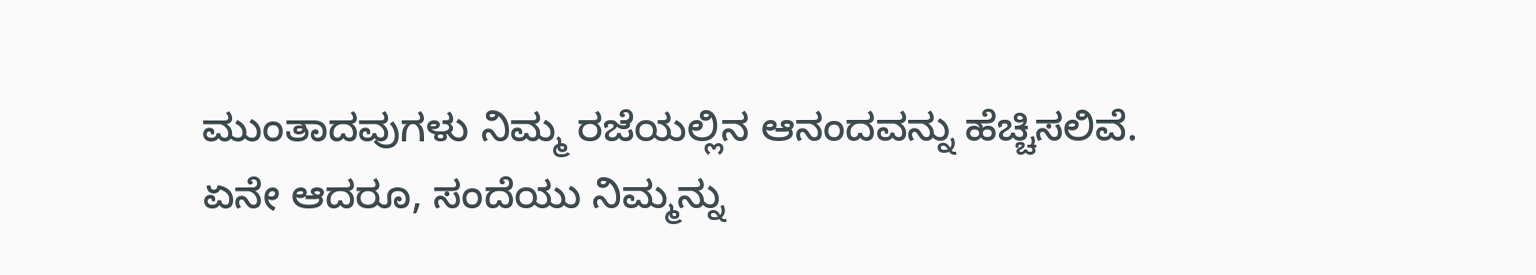ಮುಂತಾದವುಗಳು ನಿಮ್ಮ ರಜೆಯಲ್ಲಿನ ಆನಂದವನ್ನು ಹೆಚ್ಚಿಸಲಿವೆ. ಏನೇ ಆದರೂ, ಸಂದೆಯು ನಿಮ್ಮನ್ನು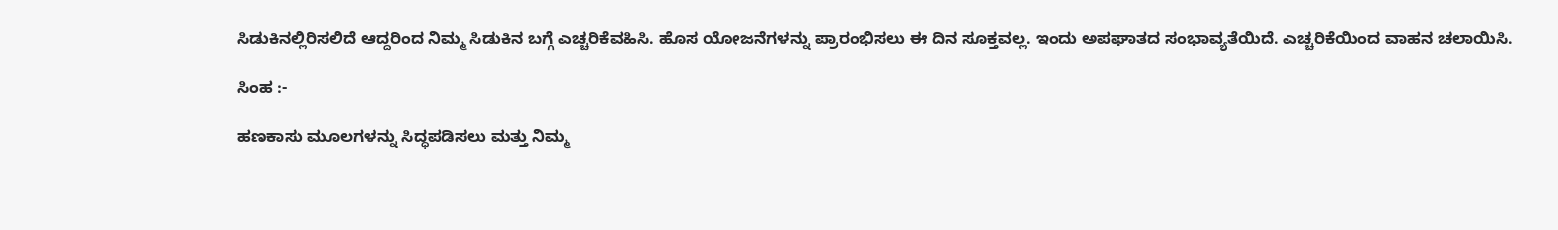ಸಿಡುಕಿನಲ್ಲಿರಿಸಲಿದೆ ಆದ್ದರಿಂದ ನಿಮ್ಮ ಸಿಡುಕಿನ ಬಗ್ಗೆ ಎಚ್ಚರಿಕೆವಹಿಸಿ. ಹೊಸ ಯೋಜನೆಗಳನ್ನು ಪ್ರಾರಂಭಿಸಲು ಈ ದಿನ ಸೂಕ್ತವಲ್ಲ. ಇಂದು ಅಪಘಾತದ ಸಂಭಾವ್ಯತೆಯಿದೆ. ಎಚ್ಚರಿಕೆಯಿಂದ ವಾಹನ ಚಲಾಯಿಸಿ.

ಸಿಂಹ :-

ಹಣಕಾಸು ಮೂಲಗಳನ್ನು ಸಿದ್ಧಪಡಿಸಲು ಮತ್ತು ನಿಮ್ಮ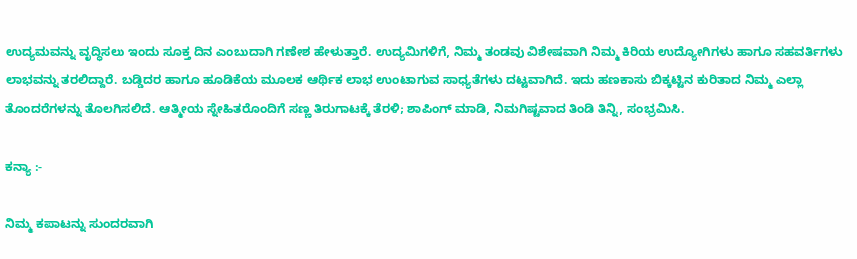ಉದ್ಯಮವನ್ನು ವೃದ್ಧಿಸಲು ಇಂದು ಸೂಕ್ತ ದಿನ ಎಂಬುದಾಗಿ ಗಣೇಶ ಹೇಳುತ್ತಾರೆ. ಉದ್ಯಮಿಗಳಿಗೆ, ನಿಮ್ಮ ತಂಡವು ವಿಶೇಷವಾಗಿ ನಿಮ್ಮ ಕಿರಿಯ ಉದ್ಯೋಗಿಗಳು ಹಾಗೂ ಸಹವರ್ತಿಗಳು ಲಾಭವನ್ನು ತರಲಿದ್ದಾರೆ. ಬಡ್ಡಿದರ ಹಾಗೂ ಹೂಡಿಕೆಯ ಮೂಲಕ ಆರ್ಥಿಕ ಲಾಭ ಉಂಟಾಗುವ ಸಾಧ್ಯತೆಗಳು ದಟ್ಟವಾಗಿದೆ. ಇದು ಹಣಕಾಸು ಬಿಕ್ಕಟ್ಟಿನ ಕುರಿತಾದ ನಿಮ್ಮ ಎಲ್ಲಾ ತೊಂದರೆಗಳನ್ನು ತೊಲಗಿಸಲಿದೆ. ಆತ್ಮೀಯ ಸ್ನೇಹಿತರೊಂದಿಗೆ ಸಣ್ಣ ತಿರುಗಾಟಕ್ಕೆ ತೆರಳಿ; ಶಾಪಿಂಗ್ ಮಾಡಿ, ನಿಮಗಿಷ್ಟವಾದ ತಿಂಡಿ ತಿನ್ನಿ, ಸಂಭ್ರಮಿಸಿ.

ಕನ್ಯಾ :-

ನಿಮ್ಮ ಕಪಾಟನ್ನು ಸುಂದರವಾಗಿ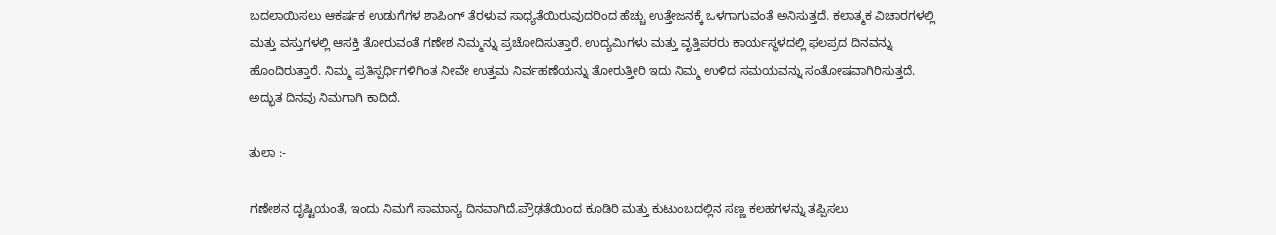ಬದಲಾಯಿಸಲು ಆಕರ್ಷಕ ಉಡುಗೆಗಳ ಶಾಪಿಂಗ್ ತೆರಳುವ ಸಾಧ್ಯತೆಯಿರುವುದರಿಂದ ಹೆಚ್ಚು ಉತ್ತೇಜನಕ್ಕೆ ಒಳಗಾಗುವಂತೆ ಅನಿಸುತ್ತದೆ. ಕಲಾತ್ಮಕ ವಿಚಾರಗಳಲ್ಲಿ ಮತ್ತು ವಸ್ತುಗಳಲ್ಲಿ ಆಸಕ್ತಿ ತೋರುವಂತೆ ಗಣೇಶ ನಿಮ್ಮನ್ನು ಪ್ರಚೋದಿಸುತ್ತಾರೆ. ಉದ್ಯಮಿಗಳು ಮತ್ತು ವೃತ್ತಿಪರರು ಕಾರ್ಯಸ್ಥಳದಲ್ಲಿ ಫಲಪ್ರದ ದಿನವನ್ನು ಹೊಂದಿರುತ್ತಾರೆ. ನಿಮ್ಮ ಪ್ರತಿಸ್ಪರ್ಧಿಗಳಿಗಿಂತ ನೀವೇ ಉತ್ತಮ ನಿರ್ವಹಣೆಯನ್ನು ತೋರುತ್ತೀರಿ ಇದು ನಿಮ್ಮ ಉಳಿದ ಸಮಯವನ್ನು ಸಂತೋಷವಾಗಿರಿಸುತ್ತದೆ. ಅದ್ಭುತ ದಿನವು ನಿಮಗಾಗಿ ಕಾದಿದೆ.

ತುಲಾ :-

ಗಣೇಶನ ದೃಷ್ಟಿಯಂತೆ, ಇಂದು ನಿಮಗೆ ಸಾಮಾನ್ಯ ದಿನವಾಗಿದೆ.ಪ್ರೌಢತೆಯಿಂದ ಕೂಡಿರಿ ಮತ್ತು ಕುಟುಂಬದಲ್ಲಿನ ಸಣ್ಣ ಕಲಹಗಳನ್ನು ತಪ್ಪಿಸಲು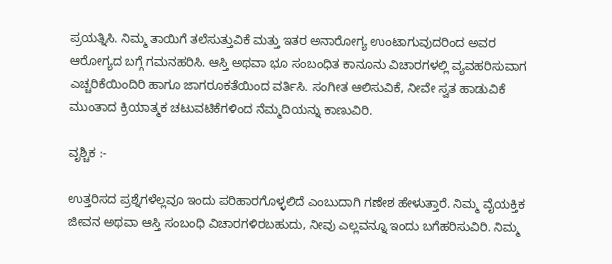ಪ್ರಯತ್ನಿಸಿ. ನಿಮ್ಮ ತಾಯಿಗೆ ತಲೆಸುತ್ತುವಿಕೆ ಮತ್ತು ಇತರ ಅನಾರೋಗ್ಯ ಉಂಟಾಗುವುದರಿಂದ ಅವರ ಆರೋಗ್ಯದ ಬಗ್ಗೆ ಗಮನಹರಿಸಿ. ಆಸ್ತಿ ಅಥವಾ ಭೂ ಸಂಬಂಧಿತ ಕಾನೂನು ವಿಚಾರಗಳಲ್ಲಿ ವ್ಯವಹರಿಸುವಾಗ ಎಚ್ಚರಿಕೆಯಿಂದಿರಿ ಹಾಗೂ ಜಾಗರೂಕತೆಯಿಂದ ವರ್ತಿಸಿ. ಸಂಗೀತ ಆಲಿಸುವಿಕೆ, ನೀವೇ ಸ್ವತ ಹಾಡುವಿಕೆ ಮುಂತಾದ ಕ್ರಿಯಾತ್ಮಕ ಚಟುವಟಿಕೆಗಳಿಂದ ನೆಮ್ಮದಿಯನ್ನು ಕಾಣುವಿರಿ.

ವೃಶ್ಚಿಕ :-

ಉತ್ತರಿಸದ ಪ್ರಶ್ನೆಗಳೆಲ್ಲವೂ ಇಂದು ಪರಿಹಾರಗೊಳ್ಳಲಿದೆ ಎಂಬುದಾಗಿ ಗಣೇಶ ಹೇಳುತ್ತಾರೆ. ನಿಮ್ಮ ವೈಯಕ್ತಿಕ ಜೀವನ ಅಥವಾ ಆಸ್ತಿ ಸಂಬಂಧಿ ವಿಚಾರಗಳಿರಬಹುದು, ನೀವು ಎಲ್ಲವನ್ನೂ ಇಂದು ಬಗೆಹರಿಸುವಿರಿ. ನಿಮ್ಮ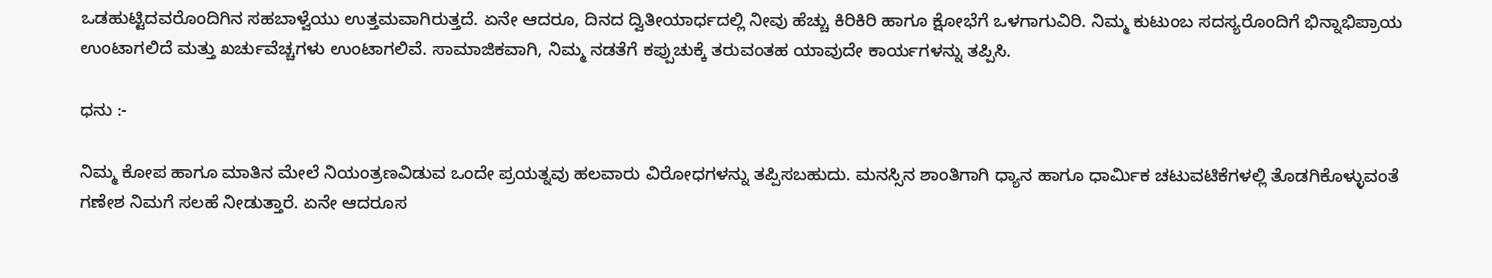ಒಡಹುಟ್ಟಿದವರೊಂದಿಗಿನ ಸಹಬಾಳ್ವೆಯು ಉತ್ತಮವಾಗಿರುತ್ತದೆ. ಏನೇ ಆದರೂ, ದಿನದ ದ್ವಿತೀಯಾರ್ಧದಲ್ಲಿ ನೀವು ಹೆಚ್ಚು ಕಿರಿಕಿರಿ ಹಾಗೂ ಕ್ಷೋಭೆಗೆ ಒಳಗಾಗುವಿರಿ. ನಿಮ್ಮ ಕುಟುಂಬ ಸದಸ್ಯರೊಂದಿಗೆ ಭಿನ್ನಾಭಿಪ್ರಾಯ ಉಂಟಾಗಲಿದೆ ಮತ್ತು ಖರ್ಚುವೆಚ್ಚಗಳು ಉಂಟಾಗಲಿವೆ. ಸಾಮಾಜಿಕವಾಗಿ, ನಿಮ್ಮ ನಡತೆಗೆ ಕಪ್ಪುಚುಕ್ಕೆ ತರುವಂತಹ ಯಾವುದೇ ಕಾರ್ಯಗಳನ್ನು ತಪ್ಪಿಸಿ.

ಧನು :-

ನಿಮ್ಮ ಕೋಪ ಹಾಗೂ ಮಾತಿನ ಮೇಲೆ ನಿಯಂತ್ರಣವಿಡುವ ಒಂದೇ ಪ್ರಯತ್ನವು ಹಲವಾರು ವಿರೋಧಗಳನ್ನು ತಪ್ಪಿಸಬಹುದು. ಮನಸ್ಸಿನ ಶಾಂತಿಗಾಗಿ ಧ್ಯಾನ ಹಾಗೂ ಧಾರ್ಮಿಕ ಚಟುವಟಿಕೆಗಳಲ್ಲಿ ತೊಡಗಿಕೊಳ್ಳುವಂತೆ ಗಣೇಶ ನಿಮಗೆ ಸಲಹೆ ನೀಡುತ್ತಾರೆ. ಏನೇ ಆದರೂಸ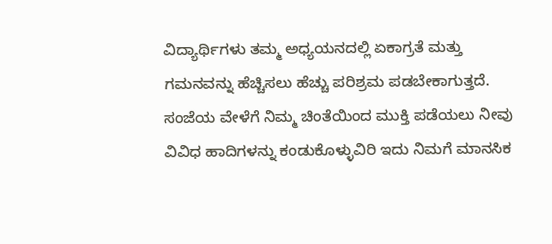ವಿದ್ಯಾರ್ಥಿಗಳು ತಮ್ಮ ಅಧ್ಯಯನದಲ್ಲಿ ಏಕಾಗ್ರತೆ ಮತ್ತು ಗಮನವನ್ನು ಹೆಚ್ಚಿಸಲು ಹೆಚ್ಚು ಪರಿಶ್ರಮ ಪಡಬೇಕಾಗುತ್ತದೆ. ಸಂಜೆಯ ವೇಳೆಗೆ ನಿಮ್ಮ ಚಿಂತೆಯಿಂದ ಮುಕ್ತಿ ಪಡೆಯಲು ನೀವು ವಿವಿಧ ಹಾದಿಗಳನ್ನು ಕಂಡುಕೊಳ್ಳುವಿರಿ ಇದು ನಿಮಗೆ ಮಾನಸಿಕ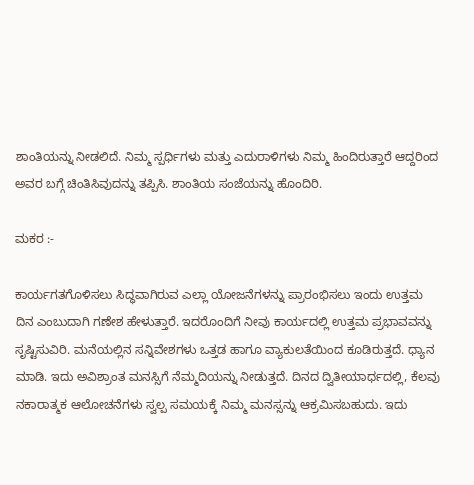ಶಾಂತಿಯನ್ನು ನೀಡಲಿದೆ. ನಿಮ್ಮ ಸ್ಪರ್ಧಿಗಳು ಮತ್ತು ಎದುರಾಳಿಗಳು ನಿಮ್ಮ ಹಿಂದಿರುತ್ತಾರೆ ಆದ್ದರಿಂದ ಅವರ ಬಗ್ಗೆ ಚಿಂತಿಸಿವುದನ್ನು ತಪ್ಪಿಸಿ. ಶಾಂತಿಯ ಸಂಜೆಯನ್ನು ಹೊಂದಿರಿ.

ಮಕರ :-

ಕಾರ್ಯಗತಗೊಳಿಸಲು ಸಿದ್ಧವಾಗಿರುವ ಎಲ್ಲಾ ಯೋಜನೆಗಳನ್ನು ಪ್ರಾರಂಭಿಸಲು ಇಂದು ಉತ್ತಮ ದಿನ ಎಂಬುದಾಗಿ ಗಣೇಶ ಹೇಳುತ್ತಾರೆ. ಇದರೊಂದಿಗೆ ನೀವು ಕಾರ್ಯದಲ್ಲಿ ಉತ್ತಮ ಪ್ರಭಾವವನ್ನು ಸೃಷ್ಟಿಸುವಿರಿ. ಮನೆಯಲ್ಲಿನ ಸನ್ನಿವೇಶಗಳು ಒತ್ತಡ ಹಾಗೂ ವ್ಯಾಕುಲತೆಯಿಂದ ಕೂಡಿರುತ್ತದೆ. ಧ್ಯಾನ ಮಾಡಿ. ಇದು ಅವಿಶ್ರಾಂತ ಮನಸ್ಸಿಗೆ ನೆಮ್ಮದಿಯನ್ನು ನೀಡುತ್ತದೆ. ದಿನದ ದ್ವಿತೀಯಾರ್ಧದಲ್ಲಿ, ಕೆಲವು ನಕಾರಾತ್ಮಕ ಆಲೋಚನೆಗಳು ಸ್ವಲ್ಪ ಸಮಯಕ್ಕೆ ನಿಮ್ಮ ಮನಸ್ಸನ್ನು ಆಕ್ರಮಿಸಬಹುದು. ಇದು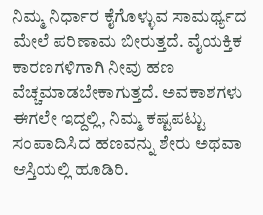ನಿಮ್ಮ ನಿರ್ಧಾರ ಕೈಗೊಳ್ಳುವ ಸಾಮರ್ಥ್ಯದ ಮೇಲೆ ಪರಿಣಾಮ ಬೀರುತ್ತದೆ. ವೈಯಕ್ತಿಕ ಕಾರಣಗಳಿಗಾಗಿ ನೀವು ಹಣ ವೆಚ್ಚಮಾಡಬೇಕಾಗುತ್ತದೆ. ಅವಕಾಶಗಳು ಈಗಲೇ ಇದ್ದಲ್ಲಿ, ನಿಮ್ಮ ಕಷ್ಟಪಟ್ಟು ಸಂಪಾದಿಸಿದ ಹಣವನ್ನು ಶೇರು ಅಥವಾ ಆಸ್ತಿಯಲ್ಲಿ ಹೂಡಿರಿ.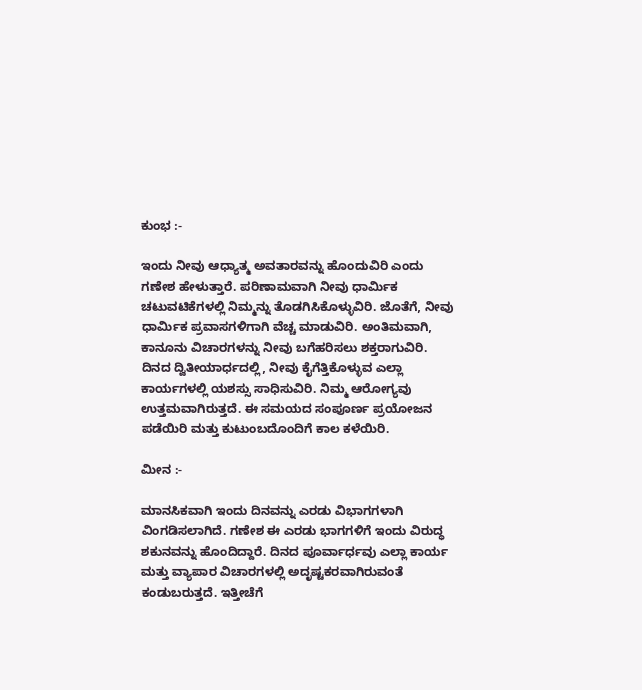ಕುಂಭ :-

ಇಂದು ನೀವು ಆಧ್ಯಾತ್ಮ ಅವತಾರವನ್ನು ಹೊಂದುವಿರಿ ಎಂದು ಗಣೇಶ ಹೇಳುತ್ತಾರೆ. ಪರಿಣಾಮವಾಗಿ ನೀವು ಧಾರ್ಮಿಕ ಚಟುವಟಿಕೆಗಳಲ್ಲಿ ನಿಮ್ಮನ್ನು ತೊಡಗಿಸಿಕೊಳ್ಳುವಿರಿ. ಜೊತೆಗೆ, ನೀವು ಧಾರ್ಮಿಕ ಪ್ರವಾಸಗಳಿಗಾಗಿ ವೆಚ್ಚ ಮಾಡುವಿರಿ. ಅಂತಿಮವಾಗಿ, ಕಾನೂನು ವಿಚಾರಗಳನ್ನು ನೀವು ಬಗೆಹರಿಸಲು ಶಕ್ತರಾಗುವಿರಿ. ದಿನದ ದ್ವಿತೀಯಾರ್ಧದಲ್ಲಿ, ನೀವು ಕೈಗೆತ್ತಿಕೊಳ್ಳುವ ಎಲ್ಲಾ ಕಾರ್ಯಗಳಲ್ಲಿ ಯಶಸ್ಸು ಸಾಧಿಸುವಿರಿ. ನಿಮ್ಮ ಆರೋಗ್ಯವು ಉತ್ತಮವಾಗಿರುತ್ತದೆ. ಈ ಸಮಯದ ಸಂಪೂರ್ಣ ಪ್ರಯೋಜನ ಪಡೆಯಿರಿ ಮತ್ತು ಕುಟುಂಬದೊಂದಿಗೆ ಕಾಲ ಕಳೆಯಿರಿ.

ಮೀನ :-

ಮಾನಸಿಕವಾಗಿ ಇಂದು ದಿನವನ್ನು ಎರಡು ವಿಭಾಗಗಳಾಗಿ ವಿಂಗಡಿಸಲಾಗಿದೆ. ಗಣೇಶ ಈ ಎರಡು ಭಾಗಗಳಿಗೆ ಇಂದು ವಿರುದ್ಧ ಶಕುನವನ್ನು ಹೊಂದಿದ್ದಾರೆ. ದಿನದ ಪೂರ್ವಾರ್ಧವು ಎಲ್ಲಾ ಕಾರ್ಯ ಮತ್ತು ವ್ಯಾಪಾರ ವಿಚಾರಗಳಲ್ಲಿ ಅದೃಷ್ಟಕರವಾಗಿರುವಂತೆ ಕಂಡುಬರುತ್ತದೆ. ಇತ್ತೀಚೆಗೆ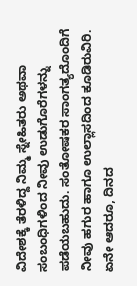ವಿದೇಶಕ್ಕೆ ತೆರಳಿದ್ದ ನಿಮ್ಮ ಸ್ನೇಹಿತರು ಅಥವಾ ಸಂಬಂಧಿಗಳಿಂದ ನೀವು ಉಡುಗೊರೆಗಳನ್ನು ಪಡೆಯಬಹುದು. ಸಂತೋಷಕರ ಸಾಂಗತ್ಯದೊಂದಿಗೆ ನೀವು ಹಗುರ ಹಾಗೂ ಉಲ್ಲಾಸದಿಂದ ಕೂಡಿರುವಿರಿ. ಏನೇ ಆದರೂ, ದಿನದ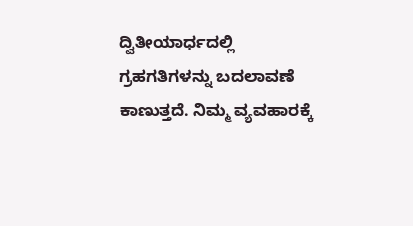ದ್ವಿತೀಯಾರ್ಧದಲ್ಲಿ ಗ್ರಹಗತಿಗಳನ್ನು ಬದಲಾವಣೆ ಕಾಣುತ್ತದೆ. ನಿಮ್ಮ ವ್ಯವಹಾರಕ್ಕೆ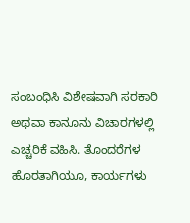ಸಂಬಂಧಿಸಿ ವಿಶೇಷವಾಗಿ ಸರಕಾರಿ ಅಥವಾ ಕಾನೂನು ವಿಚಾರಗಳಲ್ಲಿ ಎಚ್ಚರಿಕೆ ವಹಿಸಿ. ತೊಂದರೆಗಳ ಹೊರತಾಗಿಯೂ, ಕಾರ್ಯಗಳು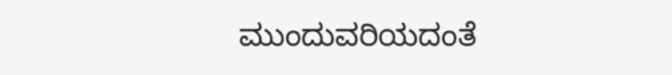ಮುಂದುವರಿಯದಂತೆ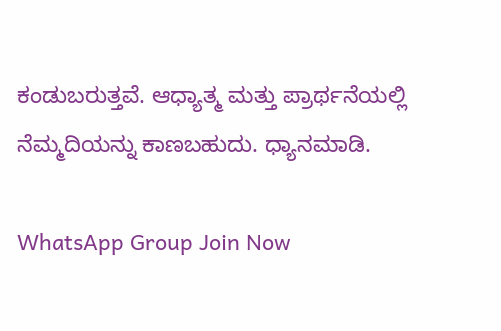ಕಂಡುಬರುತ್ತವೆ. ಆಧ್ಯಾತ್ಮ ಮತ್ತು ಪ್ರಾರ್ಥನೆಯಲ್ಲಿ ನೆಮ್ಮದಿಯನ್ನು ಕಾಣಬಹುದು. ಧ್ಯಾನಮಾಡಿ.

WhatsApp Group Join Now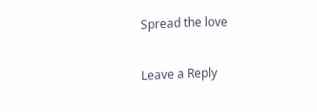Spread the love

Leave a Reply